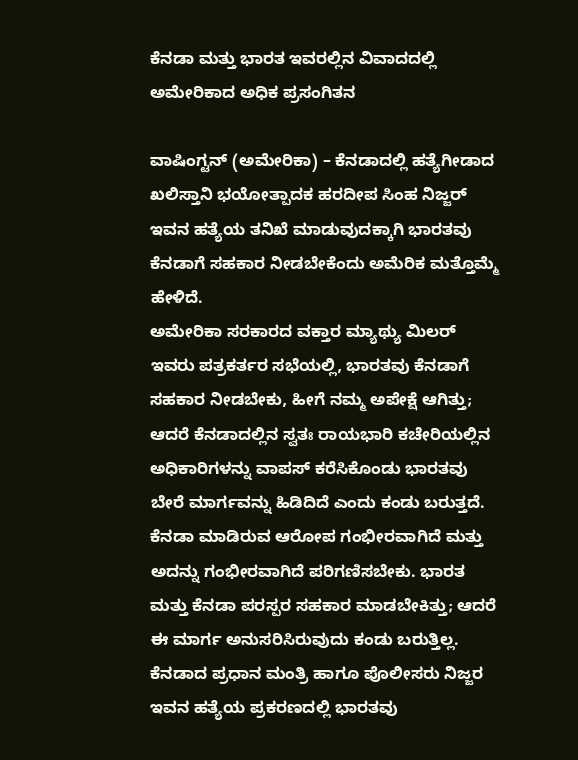ಕೆನಡಾ ಮತ್ತು ಭಾರತ ಇವರಲ್ಲಿನ ವಿವಾದದಲ್ಲಿ ಅಮೇರಿಕಾದ ಅಧಿಕ ಪ್ರಸಂಗಿತನ

ವಾಷಿಂಗ್ಟನ್ (ಅಮೇರಿಕಾ) – ಕೆನಡಾದಲ್ಲಿ ಹತ್ಯೆಗೀಡಾದ ಖಲಿಸ್ತಾನಿ ಭಯೋತ್ಪಾದಕ ಹರದೀಪ ಸಿಂಹ ನಿಜ್ಜರ್ ಇವನ ಹತ್ಯೆಯ ತನಿಖೆ ಮಾಡುವುದಕ್ಕಾಗಿ ಭಾರತವು ಕೆನಡಾಗೆ ಸಹಕಾರ ನೀಡಬೇಕೆಂದು ಅಮೆರಿಕ ಮತ್ತೊಮ್ಮೆ ಹೇಳಿದೆ.
ಅಮೇರಿಕಾ ಸರಕಾರದ ವಕ್ತಾರ ಮ್ಯಾಥ್ಯು ಮಿಲರ್ ಇವರು ಪತ್ರಕರ್ತರ ಸಭೆಯಲ್ಲಿ, ಭಾರತವು ಕೆನಡಾಗೆ ಸಹಕಾರ ನೀಡಬೇಕು, ಹೀಗೆ ನಮ್ಮ ಅಪೇಕ್ಷೆ ಆಗಿತ್ತು; ಆದರೆ ಕೆನಡಾದಲ್ಲಿನ ಸ್ವತಃ ರಾಯಭಾರಿ ಕಚೇರಿಯಲ್ಲಿನ ಅಧಿಕಾರಿಗಳನ್ನು ವಾಪಸ್ ಕರೆಸಿಕೊಂಡು ಭಾರತವು ಬೇರೆ ಮಾರ್ಗವನ್ನು ಹಿಡಿದಿದೆ ಎಂದು ಕಂಡು ಬರುತ್ತದೆ. ಕೆನಡಾ ಮಾಡಿರುವ ಆರೋಪ ಗಂಭೀರವಾಗಿದೆ ಮತ್ತು ಅದನ್ನು ಗಂಭೀರವಾಗಿದೆ ಪರಿಗಣಿಸಬೇಕು. ಭಾರತ ಮತ್ತು ಕೆನಡಾ ಪರಸ್ಪರ ಸಹಕಾರ ಮಾಡಬೇಕಿತ್ತು; ಆದರೆ ಈ ಮಾರ್ಗ ಅನುಸರಿಸಿರುವುದು ಕಂಡು ಬರುತ್ತಿಲ್ಲ. ಕೆನಡಾದ ಪ್ರಧಾನ ಮಂತ್ರಿ ಹಾಗೂ ಪೊಲೀಸರು ನಿಜ್ಜರ ಇವನ ಹತ್ಯೆಯ ಪ್ರಕರಣದಲ್ಲಿ ಭಾರತವು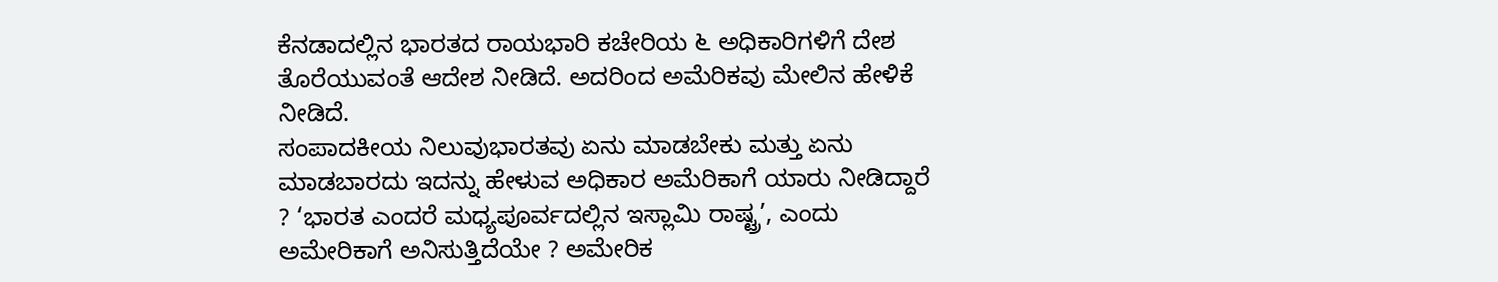ಕೆನಡಾದಲ್ಲಿನ ಭಾರತದ ರಾಯಭಾರಿ ಕಚೇರಿಯ ೬ ಅಧಿಕಾರಿಗಳಿಗೆ ದೇಶ ತೊರೆಯುವಂತೆ ಆದೇಶ ನೀಡಿದೆ. ಅದರಿಂದ ಅಮೆರಿಕವು ಮೇಲಿನ ಹೇಳಿಕೆ ನೀಡಿದೆ.
ಸಂಪಾದಕೀಯ ನಿಲುವುಭಾರತವು ಏನು ಮಾಡಬೇಕು ಮತ್ತು ಏನು ಮಾಡಬಾರದು ಇದನ್ನು ಹೇಳುವ ಅಧಿಕಾರ ಅಮೆರಿಕಾಗೆ ಯಾರು ನೀಡಿದ್ದಾರೆ ? ‘ಭಾರತ ಎಂದರೆ ಮಧ್ಯಪೂರ್ವದಲ್ಲಿನ ಇಸ್ಲಾಮಿ ರಾಷ್ಟ್ರ’, ಎಂದು ಅಮೇರಿಕಾಗೆ ಅನಿಸುತ್ತಿದೆಯೇ ? ಅಮೇರಿಕ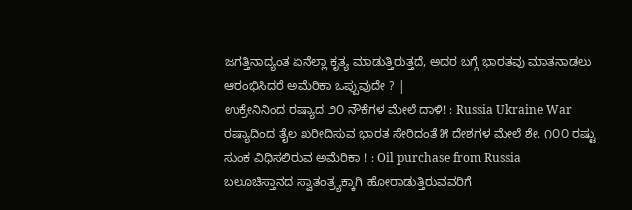ಜಗತ್ತಿನಾದ್ಯಂತ ಏನೆಲ್ಲಾ ಕೃತ್ಯ ಮಾಡುತ್ತಿರುತ್ತದೆ, ಅದರ ಬಗ್ಗೆ ಭಾರತವು ಮಾತನಾಡಲು ಆರಂಭಿಸಿದರೆ ಅಮೆರಿಕಾ ಒಪ್ಪುವುದೇ ? |
ಉಕ್ರೇನಿನಿಂದ ರಷ್ಯಾದ ೨೦ ನೌಕೆಗಳ ಮೇಲೆ ದಾಳಿ! : Russia Ukraine War
ರಷ್ಯಾದಿಂದ ತೈಲ ಖರೀದಿಸುವ ಭಾರತ ಸೇರಿದಂತೆ ೫ ದೇಶಗಳ ಮೇಲೆ ಶೇ. ೧೦೦ ರಷ್ಟು ಸುಂಕ ವಿಧಿಸಲಿರುವ ಅಮೆರಿಕಾ ! : Oil purchase from Russia
ಬಲೂಚಿಸ್ತಾನದ ಸ್ವಾತಂತ್ರ್ಯಕ್ಕಾಗಿ ಹೋರಾಡುತ್ತಿರುವವರಿಗೆ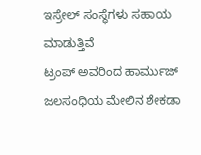ಇಸ್ರೇಲ್ ಸಂಸ್ಥೆಗಳು ಸಹಾಯ ಮಾಡುತ್ತಿವೆ
ಟ್ರಂಪ್ ಅವರಿಂದ ಹಾರ್ಮುಜ್ ಜಲಸಂಧಿಯ ಮೇಲಿನ ಶೇಕಡಾ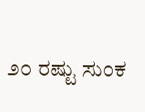೨೦ ರಷ್ಟು ಸುಂಕ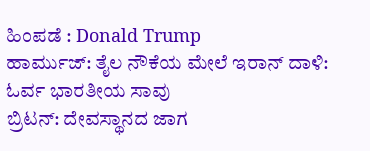ಹಿಂಪಡೆ : Donald Trump
ಹಾರ್ಮುಜ್: ತೈಲ ನೌಕೆಯ ಮೇಲೆ ಇರಾನ್ ದಾಳಿ: ಓರ್ವ ಭಾರತೀಯ ಸಾವು
ಬ್ರಿಟನ್: ದೇವಸ್ಥಾನದ ಜಾಗ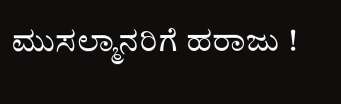ಮುಸಲ್ಮಾನರಿಗೆ ಹರಾಜು !